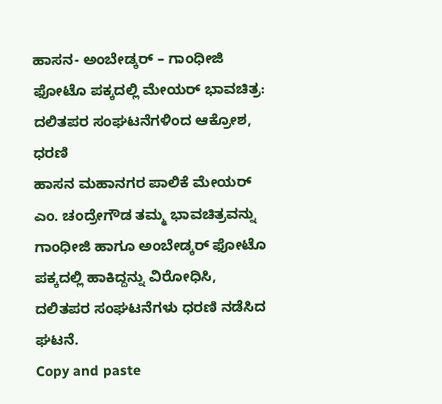ಹಾಸನ- ಅಂಬೇಡ್ಕರ್ – ಗಾಂಧೀಜಿ ಫೋಟೊ ಪಕ್ಕದಲ್ಲಿ ಮೇಯರ್ ಭಾವಚಿತ್ರ: ದಲಿತಪರ ಸಂಘಟನೆಗಳಿಂದ ಆಕ್ರೋಶ, ಧರಣಿ
ಹಾಸನ ಮಹಾನಗರ ಪಾಲಿಕೆ ಮೇಯರ್ ಎಂ. ಚಂದ್ರೇಗೌಡ ತಮ್ಮ ಭಾವಚಿತ್ರವನ್ನು ಗಾಂಧೀಜಿ ಹಾಗೂ ಅಂಬೇಡ್ಕರ್ ಫೋಟೊ ಪಕ್ಕದಲ್ಲಿ ಹಾಕಿದ್ದನ್ನು ವಿರೋಧಿಸಿ, ದಲಿತಪರ ಸಂಘಟನೆಗಳು ಧರಣಿ ನಡೆಸಿದ ಘಟನೆ.
Copy and paste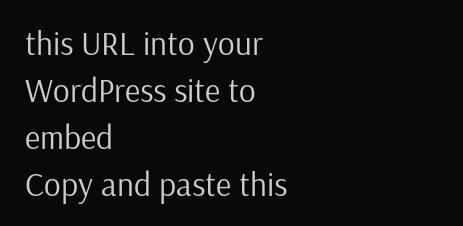this URL into your WordPress site to embed
Copy and paste this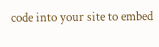code into your site to embed